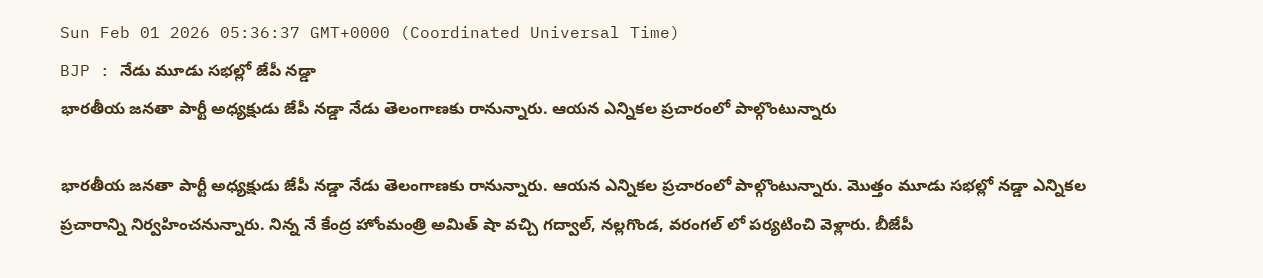Sun Feb 01 2026 05:36:37 GMT+0000 (Coordinated Universal Time)
BJP : నేడు మూడు సభల్లో జేపీ నడ్డా
భారతీయ జనతా పార్టీ అధ్యక్షుడు జేపీ నడ్డా నేడు తెలంగాణకు రానున్నారు. ఆయన ఎన్నికల ప్రచారంలో పాల్గొంటున్నారు

భారతీయ జనతా పార్టీ అధ్యక్షుడు జేపీ నడ్డా నేడు తెలంగాణకు రానున్నారు. ఆయన ఎన్నికల ప్రచారంలో పాల్గొంటున్నారు. మొత్తం మూడు సభల్లో నడ్డా ఎన్నికల ప్రచారాన్ని నిర్వహించనున్నారు. నిన్న నే కేంద్ర హోంమంత్రి అమిత్ షా వచ్చి గద్వాల్, నల్లగొండ, వరంగల్ లో పర్యటించి వెళ్లారు. బీజేపీ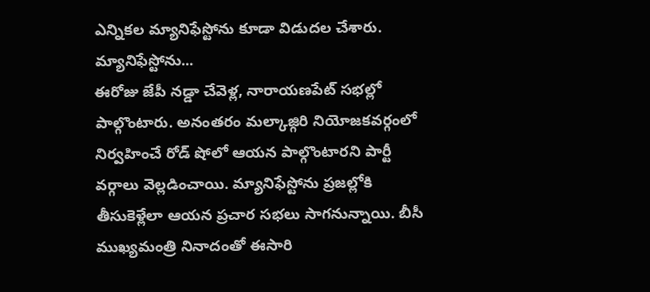ఎన్నికల మ్యానిఫేస్టోను కూడా విడుదల చేశారు.
మ్యానిఫేస్టోను...
ఈరోజు జేపీ నడ్డా చేవెళ్ల, నారాయణపేట్ సభల్లో పాల్గొంటారు. అనంతరం మల్కాజ్గిరి నియోజకవర్గంలో నిర్వహించే రోడ్ షోలో ఆయన పాల్గొంటారని పార్టీ వర్గాలు వెల్లడించాయి. మ్యానిఫేస్టోను ప్రజల్లోకి తీసుకెళ్లేలా ఆయన ప్రచార సభలు సాగనున్నాయి. బీసీ ముఖ్యమంత్రి నినాదంతో ఈసారి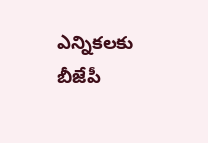ఎన్నికలకు బీజేపీ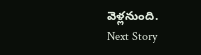వెళ్లనుంది.
Next Story